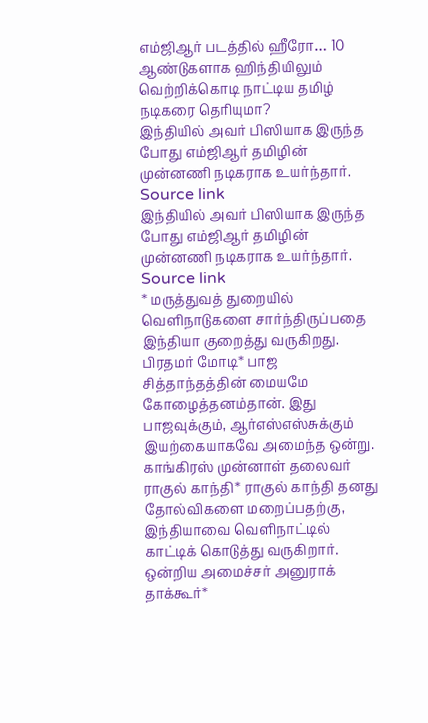எம்ஜிஆர் படத்தில் ஹீரோ… 10 ஆண்டுகளாக ஹிந்தியிலும் வெற்றிக்கொடி நாட்டிய தமிழ் நடிகரை தெரியுமா?
இந்தியில் அவர் பிஸியாக இருந்த போது எம்ஜிஆர் தமிழின் முன்னணி நடிகராக உயர்ந்தார். Source link
இந்தியில் அவர் பிஸியாக இருந்த போது எம்ஜிஆர் தமிழின் முன்னணி நடிகராக உயர்ந்தார். Source link
* மருத்துவத் துறையில் வெளிநாடுகளை சார்ந்திருப்பதை இந்தியா குறைத்து வருகிறது. பிரதமர் மோடி* பாஜ சித்தாந்தத்தின் மையமே கோழைத்தனம்தான். இது பாஜவுக்கும், ஆர்எஸ்எஸ்சுக்கும் இயற்கையாகவே அமைந்த ஒன்று. காங்கிரஸ் முன்னாள் தலைவர் ராகுல் காந்தி* ராகுல் காந்தி தனது தோல்விகளை மறைப்பதற்கு, இந்தியாவை வெளிநாட்டில் காட்டிக் கொடுத்து வருகிறார். ஒன்றிய அமைச்சர் அனுராக் தாக்கூர்*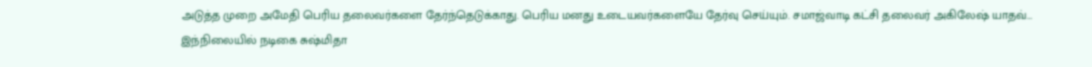அடுத்த முறை அமேதி பெரிய தலைவர்களை தேர்ந்தெடுக்காது. பெரிய மனது உடையவர்களையே தேர்வு செய்யும். சமாஜ்வாடி கட்சி தலைவர் அகிலேஷ் யாதவ்…
இந்நிலையில் நடிகை சுஷ்மிதா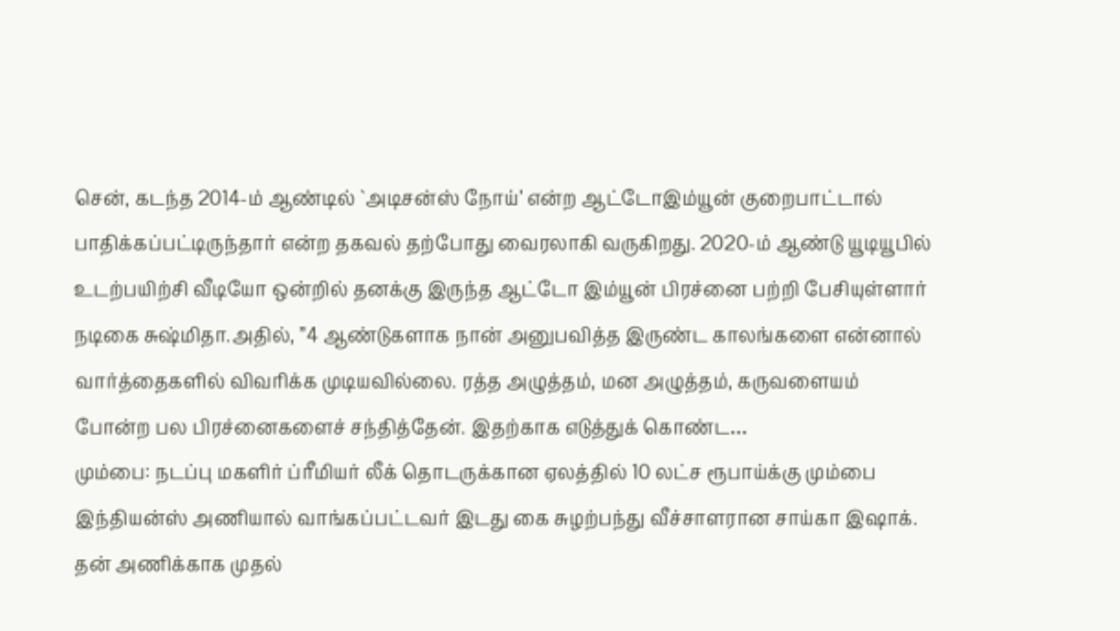சென், கடந்த 2014-ம் ஆண்டில் `அடிசன்ஸ் நோய்’ என்ற ஆட்டோஇம்யூன் குறைபாட்டால் பாதிக்கப்பட்டிருந்தார் என்ற தகவல் தற்போது வைரலாகி வருகிறது. 2020-ம் ஆண்டு யூடியூபில் உடற்பயிற்சி வீடியோ ஒன்றில் தனக்கு இருந்த ஆட்டோ இம்யூன் பிரச்னை பற்றி பேசியுள்ளார் நடிகை சுஷ்மிதா.அதில், ”4 ஆண்டுகளாக நான் அனுபவித்த இருண்ட காலங்களை என்னால் வார்த்தைகளில் விவரிக்க முடியவில்லை. ரத்த அழுத்தம், மன அழுத்தம், கருவளையம் போன்ற பல பிரச்னைகளைச் சந்தித்தேன். இதற்காக எடுத்துக் கொண்ட…
மும்பை: நடப்பு மகளிர் ப்ரீமியர் லீக் தொடருக்கான ஏலத்தில் 10 லட்ச ரூபாய்க்கு மும்பை இந்தியன்ஸ் அணியால் வாங்கப்பட்டவர் இடது கை சுழற்பந்து வீச்சாளரான சாய்கா இஷாக். தன் அணிக்காக முதல்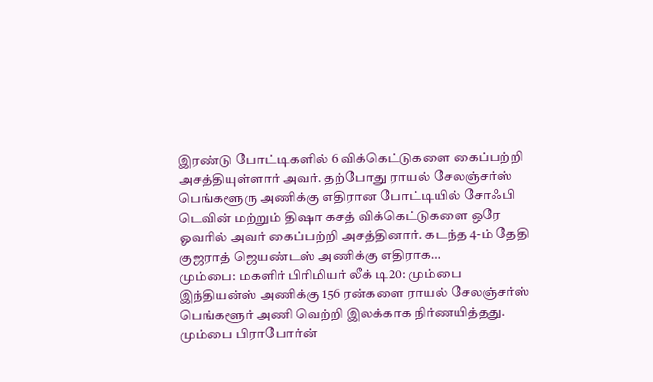இரண்டு போட்டிகளில் 6 விக்கெட்டுகளை கைப்பற்றி அசத்தியுள்ளார் அவர். தற்போது ராயல் சேலஞ்சர்ஸ் பெங்களூரு அணிக்கு எதிரான போட்டியில் சோஃபி டெவின் மற்றும் திஷா கசத் விக்கெட்டுகளை ஒரே ஓவரில் அவர் கைப்பற்றி அசத்தினார். கடந்த 4-ம் தேதி குஜராத் ஜெயண்டஸ் அணிக்கு எதிராக…
மும்பை: மகளிர் பிரிமியர் லீக் டி20: மும்பை இந்தியன்ஸ் அணிக்கு 156 ரன்களை ராயல் சேலஞ்சர்ஸ் பெங்களூர் அணி வெற்றி இலக்காக நிர்ணயித்தது. மும்பை பிராபோர்ன்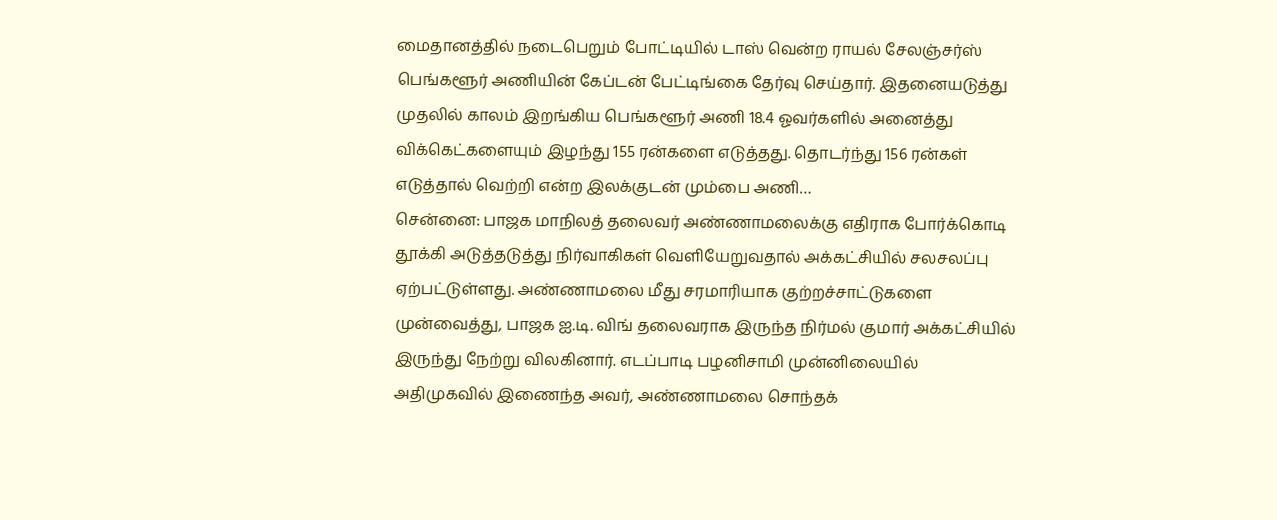மைதானத்தில் நடைபெறும் போட்டியில் டாஸ் வென்ற ராயல் சேலஞ்சர்ஸ் பெங்களூர் அணியின் கேப்டன் பேட்டிங்கை தேர்வு செய்தார். இதனையடுத்து முதலில் காலம் இறங்கிய பெங்களூர் அணி 18.4 ஓவர்களில் அனைத்து விக்கெட்களையும் இழந்து 155 ரன்களை எடுத்தது. தொடர்ந்து 156 ரன்கள் எடுத்தால் வெற்றி என்ற இலக்குடன் மும்பை அணி…
சென்னை: பாஜக மாநிலத் தலைவர் அண்ணாமலைக்கு எதிராக போர்க்கொடி தூக்கி அடுத்தடுத்து நிர்வாகிகள் வெளியேறுவதால் அக்கட்சியில் சலசலப்பு ஏற்பட்டுள்ளது. அண்ணாமலை மீது சரமாரியாக குற்றச்சாட்டுகளை முன்வைத்து, பாஜக ஐ.டி. விங் தலைவராக இருந்த நிர்மல் குமார் அக்கட்சியில் இருந்து நேற்று விலகினார். எடப்பாடி பழனிசாமி முன்னிலையில் அதிமுகவில் இணைந்த அவர், அண்ணாமலை சொந்தக்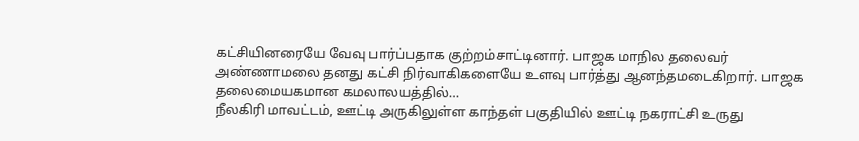கட்சியினரையே வேவு பார்ப்பதாக குற்றம்சாட்டினார். பாஜக மாநில தலைவர் அண்ணாமலை தனது கட்சி நிர்வாகிகளையே உளவு பார்த்து ஆனந்தமடைகிறார். பாஜக தலைமையகமான கமலாலயத்தில்…
நீலகிரி மாவட்டம், ஊட்டி அருகிலுள்ள காந்தள் பகுதியில் ஊட்டி நகராட்சி உருது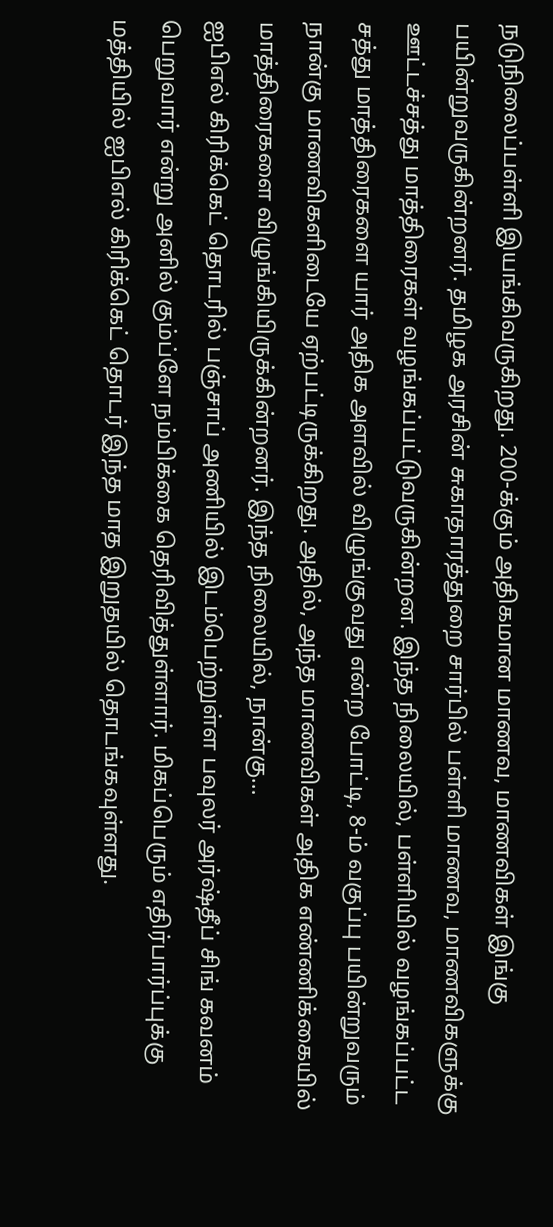நடுநிலைப்பள்ளி இயங்கிவருகிறது. 200-க்கும் அதிகமான மாணவ, மாணவிகள் இங்கு பயின்றுவருகின்றனர். தமிழக அரசின் சுகாதாரத்துறை சார்பில் பள்ளி மாணவ, மாணவிகளுக்கு ஊட்டச்சத்து மாத்திரைகள் வழங்கப்பட்டுவருகின்றன. இந்த நிலையில், பள்ளியில் வழங்கப்பட்ட சத்து மாத்திரைகளை யார் அதிக அளவில் விழுங்குவது என்ற போட்டி, 8-ம் வகுப்பு பயின்றுவரும் நான்கு மாணவிகளிடையே ஏற்பட்டிருக்கிறது. அதில், அந்த மாணவிகள் அதிக எண்ணிக்கையில் மாத்திரைகளை விழுங்கியிருக்கின்றனர். இந்த நிலையில், நான்கு…
ஐபிஎல் கிரிக்கெட் தொடரில் பஞ்சாப் அணியில் இடம்பெற்றுள்ள பவுலர் அர்ஷ்தீப் சிங் கவனம் பெறுவார் என்று அனில் கும்ப்ளே நம்பிக்கை தெரிவித்துள்ளார். மிகப்பெரும் எதிர்பார்ப்புக்கு மத்தியில் ஐபிஎல் கிரிக்கெட் தொடர் இந்த மாத இறுதயில் தொடங்கவுள்ளது.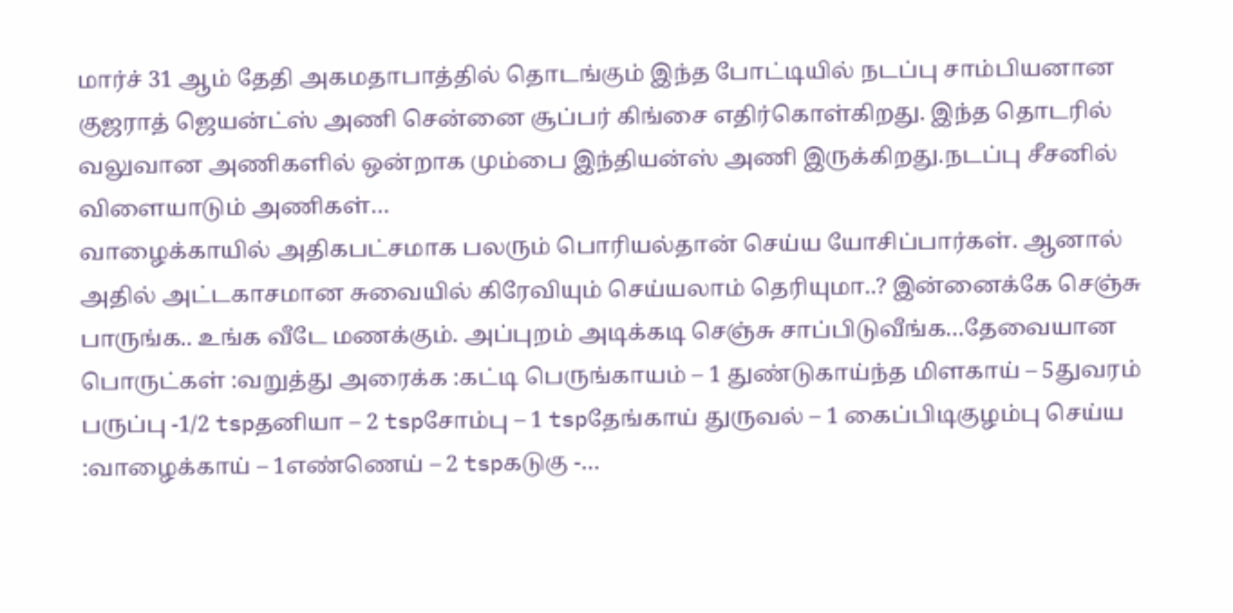மார்ச் 31 ஆம் தேதி அகமதாபாத்தில் தொடங்கும் இந்த போட்டியில் நடப்பு சாம்பியனான குஜராத் ஜெயன்ட்ஸ் அணி சென்னை சூப்பர் கிங்சை எதிர்கொள்கிறது. இந்த தொடரில் வலுவான அணிகளில் ஒன்றாக மும்பை இந்தியன்ஸ் அணி இருக்கிறது.நடப்பு சீசனில் விளையாடும் அணிகள்…
வாழைக்காயில் அதிகபட்சமாக பலரும் பொரியல்தான் செய்ய யோசிப்பார்கள். ஆனால் அதில் அட்டகாசமான சுவையில் கிரேவியும் செய்யலாம் தெரியுமா..? இன்னைக்கே செஞ்சு பாருங்க.. உங்க வீடே மணக்கும். அப்புறம் அடிக்கடி செஞ்சு சாப்பிடுவீங்க…தேவையான பொருட்கள் :வறுத்து அரைக்க :கட்டி பெருங்காயம் – 1 துண்டுகாய்ந்த மிளகாய் – 5துவரம் பருப்பு -1/2 tspதனியா – 2 tspசோம்பு – 1 tspதேங்காய் துருவல் – 1 கைப்பிடிகுழம்பு செய்ய :வாழைக்காய் – 1எண்ணெய் – 2 tspகடுகு -…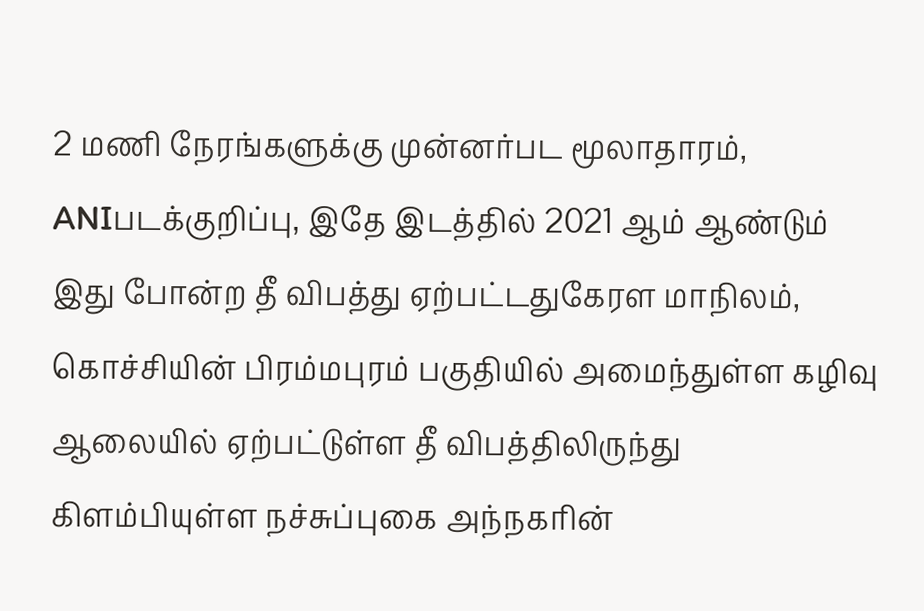2 மணி நேரங்களுக்கு முன்னர்பட மூலாதாரம், ANIபடக்குறிப்பு, இதே இடத்தில் 2021 ஆம் ஆண்டும் இது போன்ற தீ விபத்து ஏற்பட்டதுகேரள மாநிலம், கொச்சியின் பிரம்மபுரம் பகுதியில் அமைந்துள்ள கழிவு ஆலையில் ஏற்பட்டுள்ள தீ விபத்திலிருந்து கிளம்பியுள்ள நச்சுப்புகை அந்நகரின்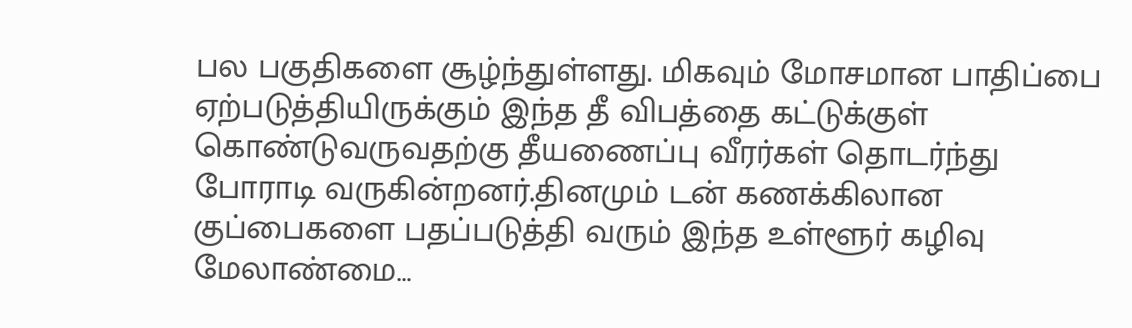பல பகுதிகளை சூழ்ந்துள்ளது. மிகவும் மோசமான பாதிப்பை ஏற்படுத்தியிருக்கும் இந்த தீ விபத்தை கட்டுக்குள் கொண்டுவருவதற்கு தீயணைப்பு வீரர்கள் தொடர்ந்து போராடி வருகின்றனர்.தினமும் டன் கணக்கிலான குப்பைகளை பதப்படுத்தி வரும் இந்த உள்ளூர் கழிவு மேலாண்மை…